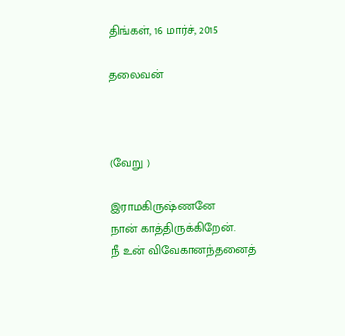திங்கள், 16 மார்ச், 2015

தலைவன்



(வேறு )

இராமகிருஷ்ணனே
நான் காத்திருக்கிறேன்.
நீ உன் விவேகானந்தனைத்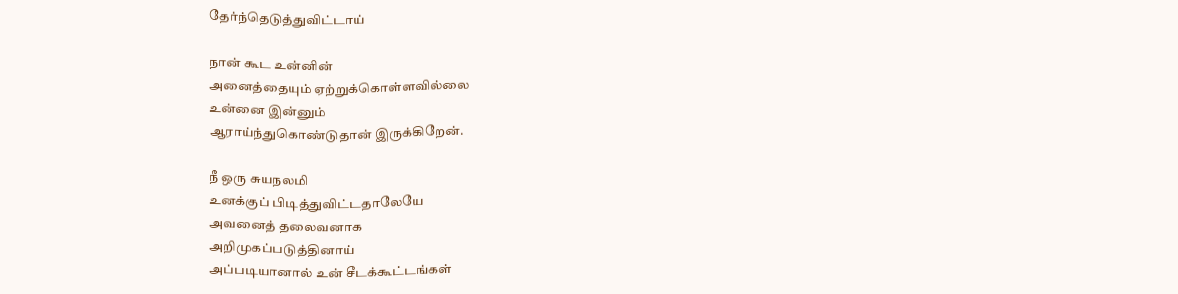தேர்ந்தெடுத்துவிட்டாய்

நான் கூட உன்னின்
அனைத்தையும் ஏற்றுக்கொள்ளவில்லை
உன்னை இன்னும்
ஆராய்ந்துகொண்டுதான் இருக்கிறேன்.

நீ ஒரு சுயநலமி
உனக்குப் பிடித்துவிட்டதாலேயே
அவனைத் தலைவனாக
அறிமுகப்படுத்தினாய்
அப்படியானால் உன் சீடக்கூட்டங்கள்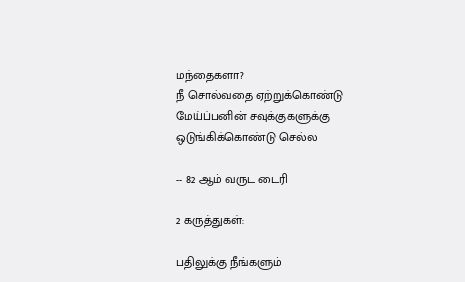மந்தைகளா?
நீ சொல்வதை ஏற்றுக்கொண்டு
மேய்ப்பனின் சவுக்குகளுக்கு
ஒடுங்கிக்கொண்டு செல்ல

-- 82 ஆம் வருட டைரி

2 கருத்துகள்:

பதிலுக்கு நீங்களும்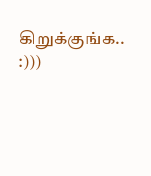கிறுக்குங்க.. :)))